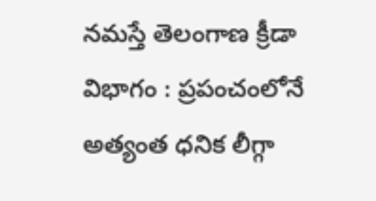నమస్తే తెలంగాణ క్రీడా విభాగం : ప్రపంచంలోనే అత్యంత ధనిక లీగ్గా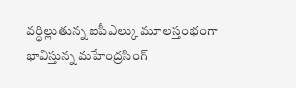వర్ధిల్లుతున్న ఐపీఎల్కు మూలస్తంభంగా భావిస్తున్న మహేంద్రసింగ్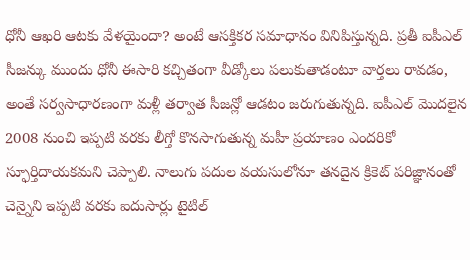ధోనీ ఆఖరి ఆటకు వేళయైందా? అంటే ఆసక్తికర సమాధానం వినిపిస్తున్నది. ప్రతీ ఐపీఎల్ సీజన్కు ముందు ధోనీ ఈసారి కచ్చితంగా వీడ్కోలు పలుకుతాడంటూ వార్తలు రావడం, అంతే సర్వసాధారణంగా మళ్లీ తర్వాత సీజన్లో ఆడటం జరుగుతున్నది. ఐపీఎల్ మొదలైన 2008 నుంచి ఇప్పటి వరకు లీగ్తో కొనసాగుతున్న మహీ ప్రయాణం ఎందరికో స్ఫూర్తిదాయకమని చెప్పాలి. నాలుగు పదుల వయసులోనూ తనదైన క్రికెట్ పరిజ్ఞానంతో చెన్నైని ఇప్పటి వరకు ఐదుసార్లు టైటిల్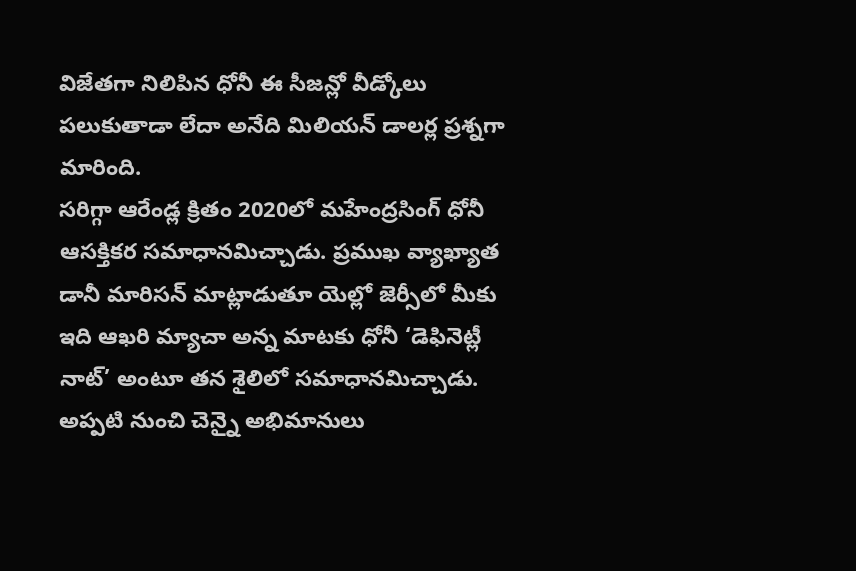విజేతగా నిలిపిన ధోనీ ఈ సీజన్లో వీడ్కోలు పలుకుతాడా లేదా అనేది మిలియన్ డాలర్ల ప్రశ్నగా మారింది.
సరిగ్గా ఆరేండ్ల క్రితం 2020లో మహేంద్రసింగ్ ధోనీ ఆసక్తికర సమాధానమిచ్చాడు. ప్రముఖ వ్యాఖ్యాత డానీ మారిసన్ మాట్లాడుతూ యెల్లో జెర్సీలో మీకు ఇది ఆఖరి మ్యాచా అన్న మాటకు ధోనీ ‘డెఫినెట్లీ నాట్’ అంటూ తన శైలిలో సమాధానమిచ్చాడు. అప్పటి నుంచి చెన్నై అభిమానులు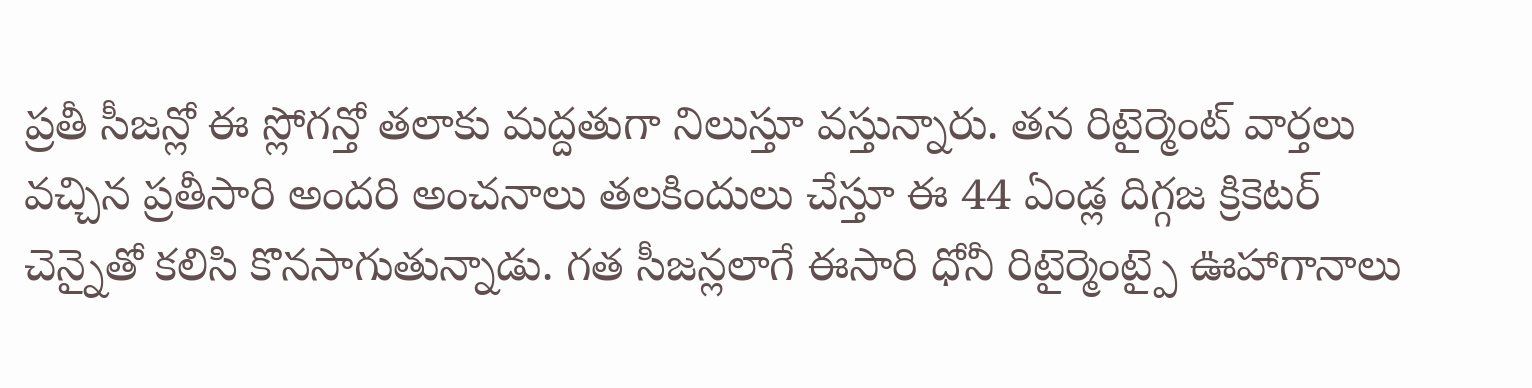ప్రతీ సీజన్లో ఈ స్లోగన్తో తలాకు మద్దతుగా నిలుస్తూ వస్తున్నారు. తన రిటైర్మెంట్ వార్తలు వచ్చిన ప్రతీసారి అందరి అంచనాలు తలకిందులు చేస్తూ ఈ 44 ఏండ్ల దిగ్గజ క్రికెటర్ చెన్నైతో కలిసి కొనసాగుతున్నాడు. గత సీజన్లలాగే ఈసారి ధోనీ రిటైర్మెంట్పై ఊహాగానాలు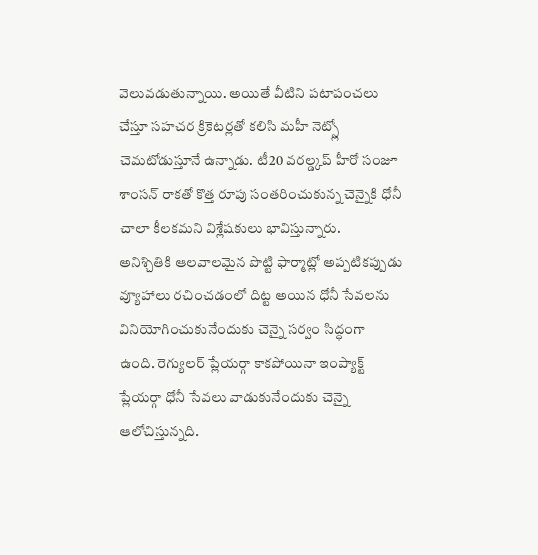వెలువడుతున్నాయి. అయితే వీటిని పటాపంచలు చేస్తూ సహచర క్రికెటర్లతో కలిసి మహీ నెట్స్లో చెమటోడుస్తూనే ఉన్నాడు. టీ20 వరల్డ్కప్ హీరో సంజూ శాంసన్ రాకతో కొత్త రూపు సంతరించుకున్న చెన్నైకి ధోనీ చాలా కీలకమని విశ్లేషకులు భావిస్తున్నారు.
అనిశ్చితికి ఆలవాలమైన పొట్టి ఫార్మాట్లో అప్పటికప్పుడు వ్యూహాలు రచించడంలో దిట్ట అయిన ధోనీ సేవలను వినియోగించుకునేందుకు చెన్నై సర్వం సిద్ధంగా ఉంది. రెగ్యులర్ ప్లేయర్గా కాకపోయినా ఇంప్యాక్ట్ ప్లేయర్గా ధోనీ సేవలు వాడుకునేందుకు చెన్నై ఆలోచిస్తున్నది.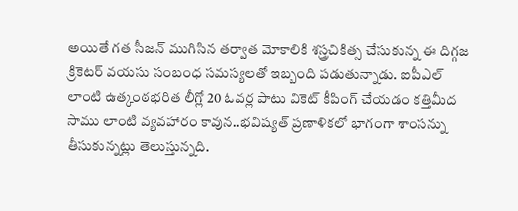అయితే గత సీజన్ ముగిసిన తర్వాత మోకాలికి శస్త్రచికిత్స చేసుకున్న ఈ దిగ్గజ క్రికెటర్ వయసు సంబంధ సమస్యలతో ఇబ్బంది పడుతున్నాడు. ఐపీఎల్ లాంటి ఉత్కంఠభరిత లీగ్లో 20 ఓవర్ల పాటు వికెట్ కీపింగ్ చేయడం కత్తిమీద సాము లాంటి వ్యవహారం కావున..భవిష్యత్ ప్రణాళికలో భాగంగా శాంసన్ను తీసుకున్నట్లు తెలుస్తున్నది.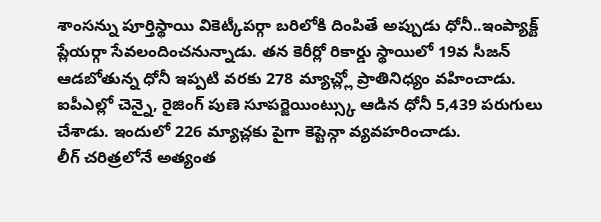శాంసన్ను పూర్తిస్థాయి వికెట్కీపర్గా బరిలోకి దింపితే అప్పుడు ధోనీ..ఇంప్యాక్ట్ ప్లేయర్గా సేవలందించనున్నాడు. తన కెరీర్లో రికార్డు స్థాయిలో 19వ సీజన్ ఆడబోతున్న ధోనీ ఇప్పటి వరకు 278 మ్యాచ్ల్లో ప్రాతినిధ్యం వహించాడు. ఐపీఎల్లో చెన్నై, రైజింగ్ పుణె సూపర్జెయింట్స్కు ఆడిన ధోనీ 5,439 పరుగులు చేశాడు. ఇందులో 226 మ్యాచ్లకు పైగా కెప్టెన్గా వ్యవహరించాడు.
లీగ్ చరిత్రలోనే అత్యంత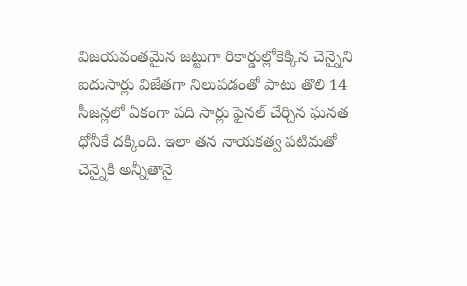విజయవంతమైన జట్టుగా రికార్డుల్లోకెక్కిన చెన్నైని ఐదుసార్లు విజేతగా నిలుపడంతో పాటు తొలి 14 సీజన్లలో ఏకంగా పది సార్లు ఫైనల్ చేర్చిన ఘనత ధోనీకే దక్కింది. ఇలా తన నాయకత్వ పటిమతో చెన్నైకి అన్నీతానై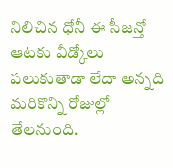నిలిచిన ధోనీ ఈ సీజన్తో ఆటకు వీడ్కోలు పలుకుతాడా లేదా అన్నది మరికొన్ని రోజుల్లో తేలనుంది.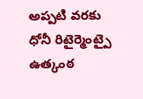అప్పటి వరకు ధోనీ రిటైర్మెంట్పై ఉత్కంఠ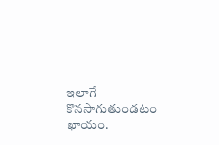ఇలాగే కొనసాగుతుండటం ఖాయం.